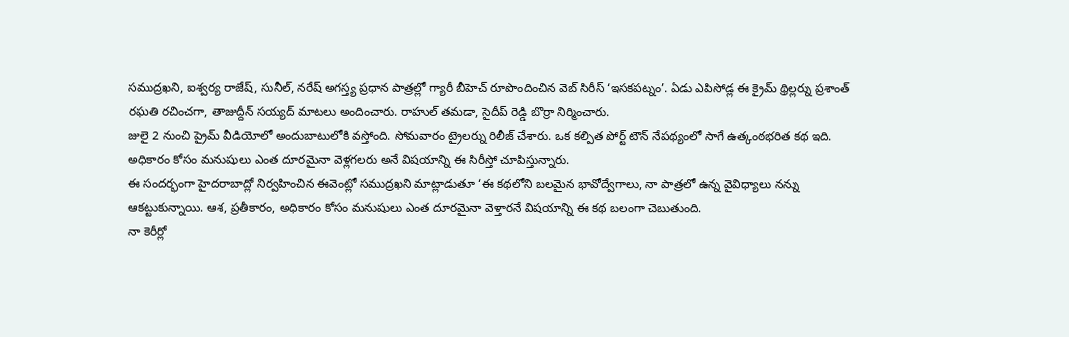సముద్రఖని, ఐశ్వర్య రాజేష్, సునీల్, నరేష్ అగస్త్య ప్రధాన పాత్రల్లో గ్యారీ బీహెచ్ రూపొందించిన వెబ్ సిరీస్ ‘ఇసకపట్నం’. ఏడు ఎపిసోడ్ల ఈ క్రైమ్ థ్రిల్లర్ను ప్రశాంత్ రఘతి రచించగా, తాజుద్దీన్ సయ్యద్ మాటలు అందించారు. రాహుల్ తమడా, సైదీప్ రెడ్డి బొర్రా నిర్మించారు.
జులై 2 నుంచి ప్రైమ్ వీడియోలో అందుబాటులోకి వస్తోంది. సోమవారం ట్రైలర్ను రిలీజ్ చేశారు. ఒక కల్పిత పోర్ట్ టౌన్ నేపథ్యంలో సాగే ఉత్కంఠభరిత కథ ఇది. అధికారం కోసం మనుషులు ఎంత దూరమైనా వెళ్లగలరు అనే విషయాన్ని ఈ సిరీస్తో చూపిస్తున్నారు.
ఈ సందర్భంగా హైదరాబాద్లో నిర్వహించిన ఈవెంట్లో సముద్రఖని మాట్లాడుతూ ‘ఈ కథలోని బలమైన భావోద్వేగాలు, నా పాత్రలో ఉన్న వైవిధ్యాలు నన్ను ఆకట్టుకున్నాయి. ఆశ, ప్రతీకారం, అధికారం కోసం మనుషులు ఎంత దూరమైనా వెళ్తారనే విషయాన్ని ఈ కథ బలంగా చెబుతుంది.
నా కెరీర్లో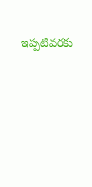ఇప్పటివరకు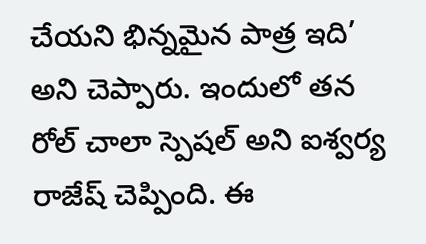చేయని భిన్నమైన పాత్ర ఇది’ అని చెప్పారు. ఇందులో తన రోల్ చాలా స్పెషల్ అని ఐశ్వర్య రాజేష్ చెప్పింది. ఈ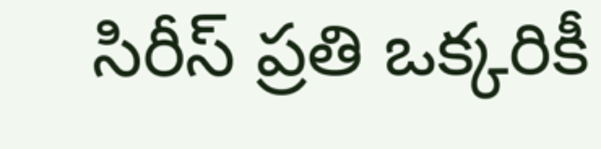సిరీస్ ప్రతి ఒక్కరికీ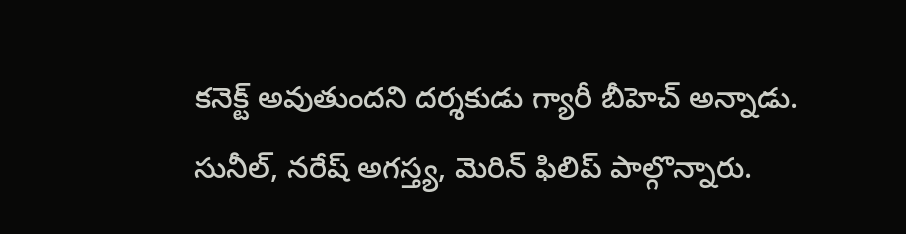కనెక్ట్ అవుతుందని దర్శకుడు గ్యారీ బీహెచ్ అన్నాడు. సునీల్, నరేష్ అగస్త్య, మెరిన్ ఫిలిప్ పాల్గొన్నారు.